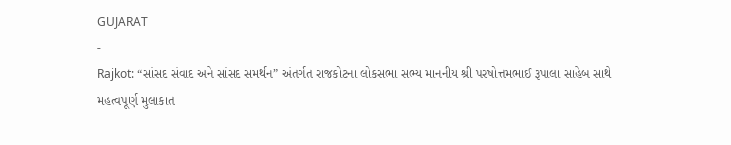GUJARAT
-
Rajkot: “સાંસદ સંવાદ અને સાંસદ સમર્થન” અંતર્ગત રાજકોટના લોકસભા સભ્ય માનનીય શ્રી પરષોત્તમભાઈ રૂપાલા સાહેબ સાથે મહત્વપૂર્ણ મુલાકાત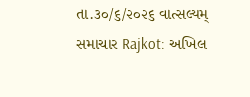તા.૩૦/૬/૨૦૨૬ વાત્સલ્યમ્ સમાચાર Rajkot: અખિલ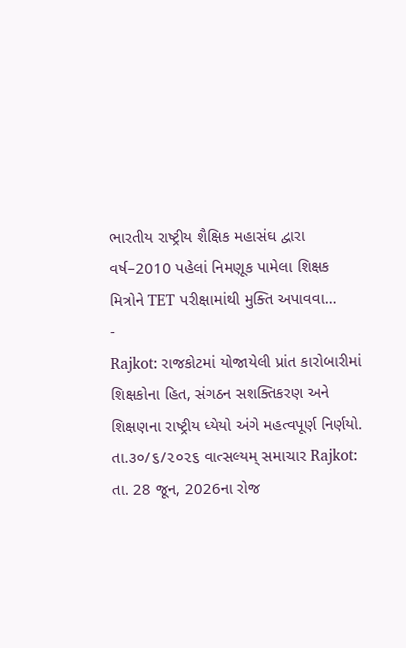ભારતીય રાષ્ટ્રીય શૈક્ષિક મહાસંઘ દ્વારા વર્ષ–2010 પહેલાં નિમણૂક પામેલા શિક્ષક મિત્રોને TET પરીક્ષામાંથી મુક્તિ અપાવવા…
-
Rajkot: રાજકોટમાં યોજાયેલી પ્રાંત કારોબારીમાં શિક્ષકોના હિત, સંગઠન સશક્તિકરણ અને શિક્ષણના રાષ્ટ્રીય ધ્યેયો અંગે મહત્વપૂર્ણ નિર્ણયો.
તા.૩૦/૬/૨૦૨૬ વાત્સલ્યમ્ સમાચાર Rajkot: તા. 28 જૂન, 2026ના રોજ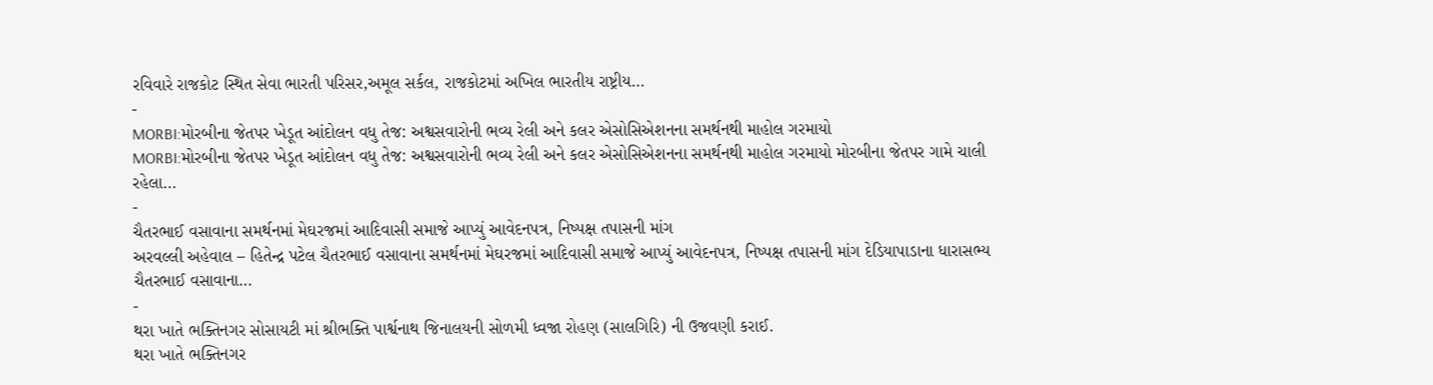રવિવારે રાજકોટ સ્થિત સેવા ભારતી પરિસર,અમૂલ સર્કલ, રાજકોટમાં અખિલ ભારતીય રાષ્ટ્રીય…
-
MORBI:મોરબીના જેતપર ખેડૂત આંદોલન વધુ તેજ: અશ્વસવારોની ભવ્ય રેલી અને કલર એસોસિએશનના સમર્થનથી માહોલ ગરમાયો
MORBI:મોરબીના જેતપર ખેડૂત આંદોલન વધુ તેજ: અશ્વસવારોની ભવ્ય રેલી અને કલર એસોસિએશનના સમર્થનથી માહોલ ગરમાયો મોરબીના જેતપર ગામે ચાલી રહેલા…
-
ચૈતરભાઈ વસાવાના સમર્થનમાં મેઘરજમાં આદિવાસી સમાજે આપ્યું આવેદનપત્ર, નિષ્પક્ષ તપાસની માંગ
અરવલ્લી અહેવાલ – હિતેન્દ્ર પટેલ ચૈતરભાઈ વસાવાના સમર્થનમાં મેઘરજમાં આદિવાસી સમાજે આપ્યું આવેદનપત્ર, નિષ્પક્ષ તપાસની માંગ દેડિયાપાડાના ધારાસભ્ય ચૈતરભાઈ વસાવાના…
-
થરા ખાતે ભક્તિનગર સોસાયટી માં શ્રીભક્તિ પાર્શ્વનાથ જિનાલયની સોળમી ધ્વજા રોહણ (સાલગિરિ) ની ઉજવણી કરાઈ.
થરા ખાતે ભક્તિનગર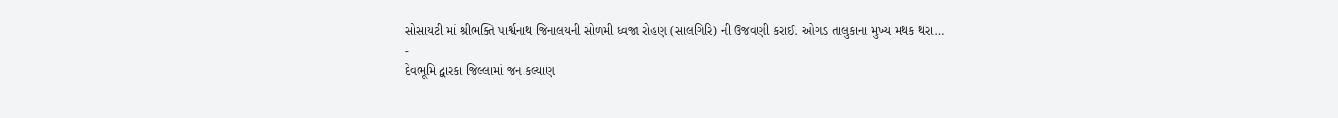સોસાયટી માં શ્રીભક્તિ પાર્શ્વનાથ જિનાલયની સોળમી ધ્વજા રોહણ (સાલગિરિ) ની ઉજવણી કરાઈ. ઓગડ તાલુકાના મુખ્ય મથક થરા…
-
દેવભૂમિ દ્વારકા જિલ્લામાં જન કલ્યાણ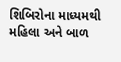શિબિરોના માધ્યમથી મહિલા અને બાળ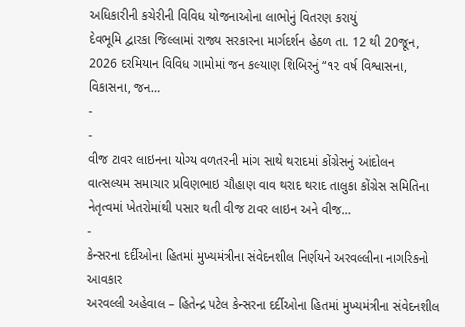અધિકારીની કચેરીની વિવિધ યોજનાઓના લાભોનું વિતરણ કરાયું
દેવભૂમિ દ્વારકા જિલ્લામાં રાજ્ય સરકારના માર્ગદર્શન હેઠળ તા. 12 થી 20જૂન, 2026 દરમિયાન વિવિધ ગામોમાં જન કલ્યાણ શિબિરનું “૧૨ વર્ષ વિશ્વાસના, વિકાસના, જન…
-
-
વીજ ટાવર લાઇનના યોગ્ય વળતરની માંગ સાથે થરાદમાં કોંગ્રેસનું આંદોલન
વાત્સલ્યમ સમાચાર પ્રવિણભાઇ ચૌહાણ વાવ થરાદ થરાદ તાલુકા કોંગ્રેસ સમિતિના નેતૃત્વમાં ખેતરોમાંથી પસાર થતી વીજ ટાવર લાઇન અને વીજ…
-
કેન્સરના દર્દીઓના હિતમાં મુખ્યમંત્રીના સંવેદનશીલ નિર્ણયને અરવલ્લીના નાગરિકનો આવકાર
અરવલ્લી અહેવાલ – હિતેન્દ્ર પટેલ કેન્સરના દર્દીઓના હિતમાં મુખ્યમંત્રીના સંવેદનશીલ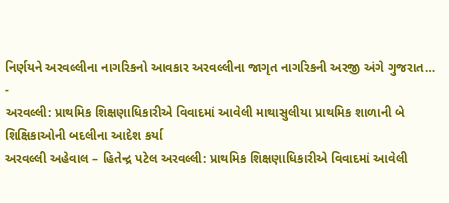નિર્ણયને અરવલ્લીના નાગરિકનો આવકાર અરવલ્લીના જાગૃત નાગરિકની અરજી અંગે ગુજરાત…
-
અરવલ્લી: પ્રાથમિક શિક્ષણાધિકારીએ વિવાદમાં આવેલી માથાસુલીયા પ્રાથમિક શાળાની બે શિક્ષિકાઓની બદલીના આદેશ કર્યા
અરવલ્લી અહેવાલ – હિતેન્દ્ર પટેલ અરવલ્લી: પ્રાથમિક શિક્ષણાધિકારીએ વિવાદમાં આવેલી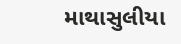માથાસુલીયા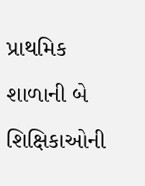પ્રાથમિક શાળાની બે શિક્ષિકાઓની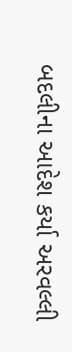બદલીના આદેશ કર્યા અરવલ્લી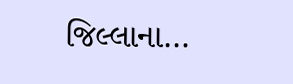જિલ્લાના…